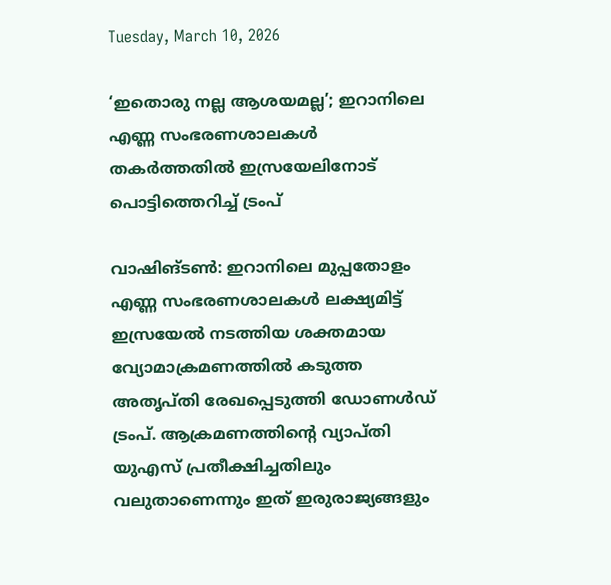Tuesday, March 10, 2026

‘ഇതൊരു നല്ല ആശയമല്ല’; ഇറാനിലെ എണ്ണ സംഭരണശാലകൾ തകർത്തതിൽ ഇസ്രയേലിനോട് പൊട്ടിത്തെറിച്ച് ട്രംപ്

വാഷിങ്ടൺ: ഇറാനിലെ മുപ്പതോളം എണ്ണ സംഭരണശാലകൾ ലക്ഷ്യമിട്ട് ഇസ്രയേൽ നടത്തിയ ശക്തമായ വ്യോമാക്രമണത്തിൽ കടുത്ത അതൃപ്തി രേഖപ്പെടുത്തി ഡോണൾഡ് ട്രംപ്. ആക്രമണത്തിന്റെ വ്യാപ്തി യുഎസ് പ്രതീക്ഷിച്ചതിലും വലുതാണെന്നും ഇത് ഇരുരാജ്യങ്ങളും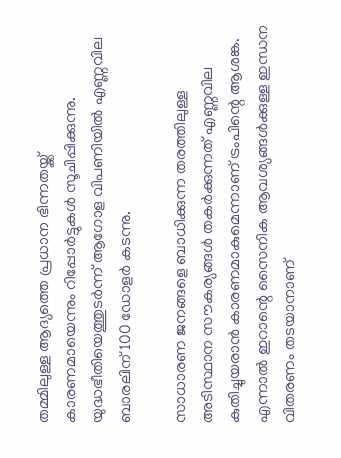തമ്മിലുള്ള ആദ്യത്തെ പ്രധാന ഭിന്നതയ്ക്ക് കാരണമായെന്നും റിപ്പോർട്ടുകൾ സൂചിപ്പിക്കുന്നു. യുദ്ധഭീതിയെത്തുടർന്ന് ആഗോള വിപണിയിൽ എണ്ണവില ബാരലിന് 100 ഡോളർ കടന്നു.

സാധാരണ ജനങ്ങളെ ബാധിക്കുന്ന തരത്തിലുള്ള അടിസ്ഥാന സൗകര്യങ്ങൾ തകർക്കുന്നത് എണ്ണവില കുതിച്ചുയരാൻ കാരണമാകുമെന്നാണ് ട്രംപിന്റെ ആശങ്ക. എന്നാൽ ഇറാന്റെ സൈനിക ആവശ്യങ്ങൾക്കുള്ള ഇന്ധന വിതരണം തടയാനാണ്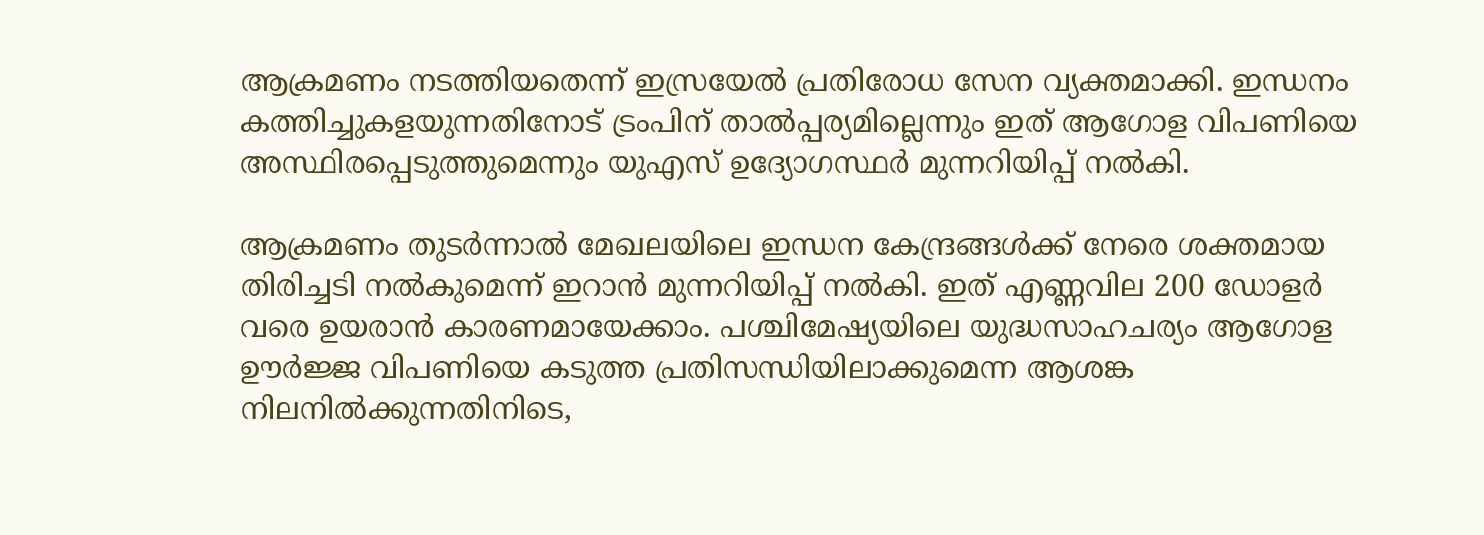ആക്രമണം നടത്തിയതെന്ന് ഇസ്രയേൽ പ്രതിരോധ സേന വ്യക്തമാക്കി. ഇന്ധനം കത്തിച്ചുകളയുന്നതിനോട് ട്രംപിന് താൽപ്പര്യമില്ലെന്നും ഇത് ആഗോള വിപണിയെ അസ്ഥിരപ്പെടുത്തുമെന്നും യുഎസ് ഉദ്യോഗസ്ഥർ മുന്നറിയിപ്പ് നൽകി.

ആക്രമണം തുടർന്നാൽ മേഖലയിലെ ഇന്ധന കേന്ദ്രങ്ങൾക്ക് നേരെ ശക്തമായ തിരിച്ചടി നൽകുമെന്ന് ഇറാൻ മുന്നറിയിപ്പ് നൽകി. ഇത് എണ്ണവില 200 ഡോളർ വരെ ഉയരാൻ കാരണമായേക്കാം. പശ്ചിമേഷ്യയിലെ യുദ്ധസാഹചര്യം ആഗോള ഊർജ്ജ വിപണിയെ കടുത്ത പ്രതിസന്ധിയിലാക്കുമെന്ന ആശങ്ക നിലനിൽക്കുന്നതിനിടെ,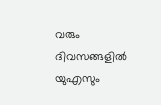വരും ദിവസങ്ങളിൽ യുഎസും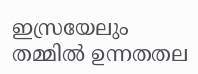ഇസ്രയേലും തമ്മിൽ ഉന്നതതല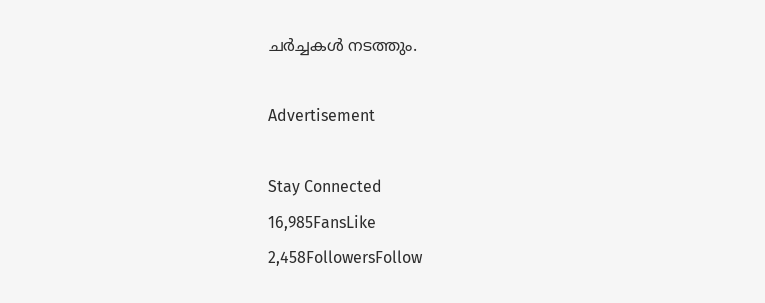ചർച്ചകൾ നടത്തും.

Advertisement

Stay Connected
16,985FansLike
2,458FollowersFollow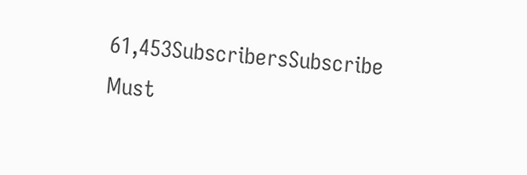61,453SubscribersSubscribe
Must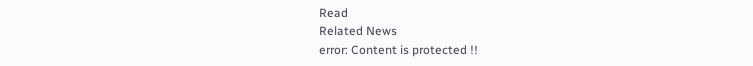Read
Related News
error: Content is protected !!